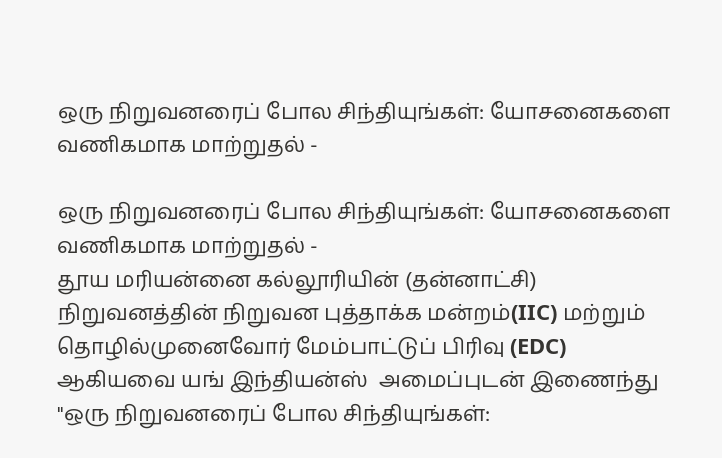ஒரு நிறுவனரைப் போல சிந்தியுங்கள்: யோசனைகளை வணிகமாக மாற்றுதல் -

ஒரு நிறுவனரைப் போல சிந்தியுங்கள்: யோசனைகளை வணிகமாக மாற்றுதல் -
தூய மரியன்னை கல்லூரியின் (தன்னாட்சி) நிறுவனத்தின் நிறுவன புத்தாக்க மன்றம்(IIC) மற்றும் தொழில்முனைவோர் மேம்பாட்டுப் பிரிவு (EDC) ஆகியவை யங் இந்தியன்ஸ்  அமைப்புடன் இணைந்து "ஒரு நிறுவனரைப் போல சிந்தியுங்கள்: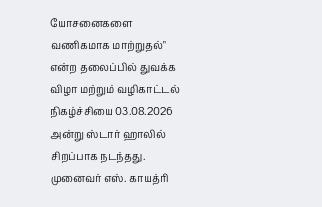யோசனைகளை வணிகமாக மாற்றுதல்" என்ற தலைப்பில் துவக்க விழா மற்றும் வழிகாட்டல் நிகழ்ச்சியை 03.08.2026 அன்று ஸ்டார் ஹாலில் சிறப்பாக நடந்தது. முனைவர் எஸ். காயத்ரி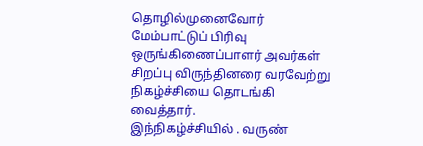தொழில்முனைவோர் மேம்பாட்டுப் பிரிவு ஒருங்கிணைப்பாளர் அவர்கள் சிறப்பு விருந்தினரை வரவேற்று   நிகழ்ச்சியை தொடங்கி வைத்தார்.
இந்நிகழ்ச்சியில் . வருண்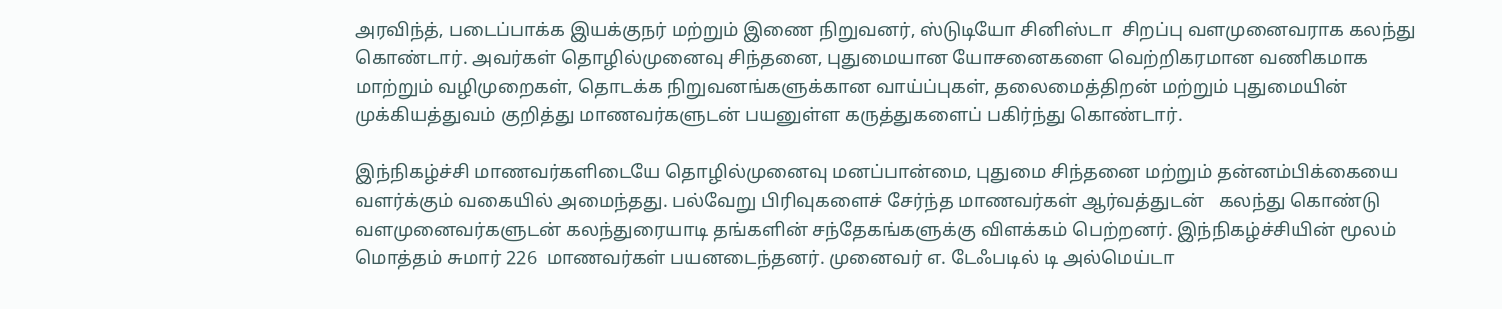அரவிந்த், படைப்பாக்க இயக்குநர் மற்றும் இணை நிறுவனர், ஸ்டுடியோ சினிஸ்டா  சிறப்பு வளமுனைவராக கலந்து கொண்டார். அவர்கள் தொழில்முனைவு சிந்தனை, புதுமையான யோசனைகளை வெற்றிகரமான வணிகமாக மாற்றும் வழிமுறைகள், தொடக்க நிறுவனங்களுக்கான வாய்ப்புகள், தலைமைத்திறன் மற்றும் புதுமையின் முக்கியத்துவம் குறித்து மாணவர்களுடன் பயனுள்ள கருத்துகளைப் பகிர்ந்து கொண்டார்.

இந்நிகழ்ச்சி மாணவர்களிடையே தொழில்முனைவு மனப்பான்மை, புதுமை சிந்தனை மற்றும் தன்னம்பிக்கையை வளர்க்கும் வகையில் அமைந்தது. பல்வேறு பிரிவுகளைச் சேர்ந்த மாணவர்கள் ஆர்வத்துடன்   கலந்து கொண்டு வளமுனைவர்களுடன் கலந்துரையாடி தங்களின் சந்தேகங்களுக்கு விளக்கம் பெற்றனர். இந்நிகழ்ச்சியின் மூலம் மொத்தம் சுமார் 226  மாணவர்கள் பயனடைந்தனர். முனைவர் எ. டேஃபடில் டி அல்மெய்டா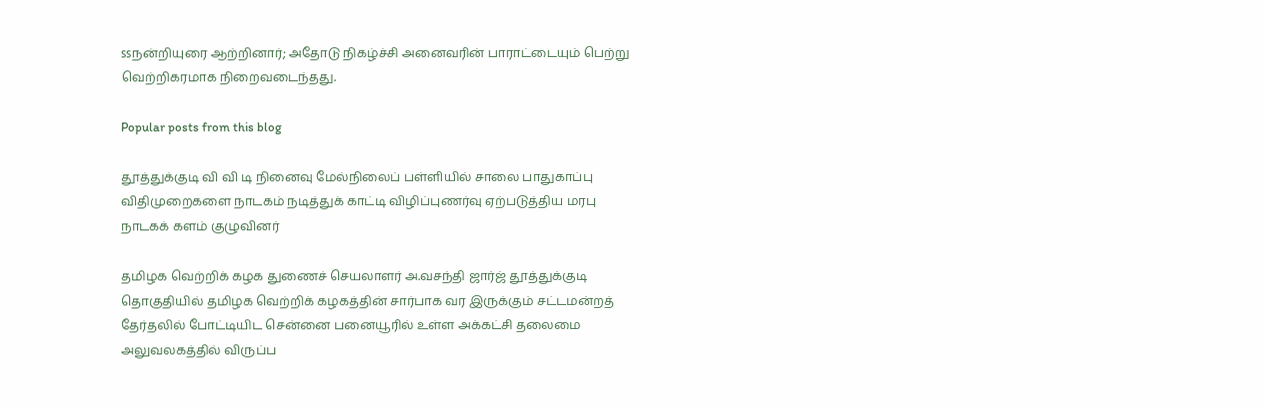ssநன்றியுரை ஆற்றினார்; அதோடு நிகழ்ச்சி அனைவரின் பாராட்டையும் பெற்று வெற்றிகரமாக நிறைவடைந்தது.

Popular posts from this blog

தூத்துக்குடி வி வி டி நினைவு மேல்நிலைப் பள்ளியில் சாலை பாதுகாப்பு விதிமுறைகளை நாடகம் நடித்துக் காட்டி விழிப்புணர்வு ஏற்படுத்திய மரபு நாடகக் களம் குழுவினர்

தமிழக வெற்றிக் கழக துணைச் செயலாளர் அ.வசந்தி ஜார்ஜ் தூத்துக்குடி தொகுதியில் தமிழக வெற்றிக் கழகத்தின் சார்பாக வர இருக்கும் சட்டமன்றத் தேர்தலில் போட்டியிட சென்னை பனையூரில் உள்ள அக்கட்சி தலைமை அலுவலகத்தில் விருப்ப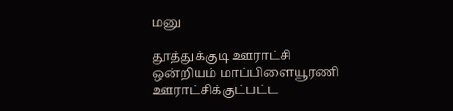மனு

தூத்துக்குடி ஊராட்சி ஒன்றியம் மாப்பிளையூரணி ஊராட்சிக்குட்பட்ட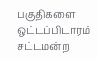பகுதிகளை ஒட்டப்பிடாரம் சட்டமன்ற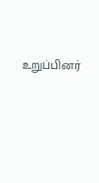உறுப்பினர்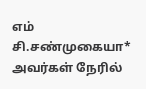எம் சி.சண்முகையா* அவர்கள் நேரில்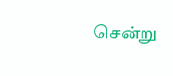சென்று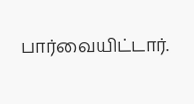பார்வையிட்டார்.